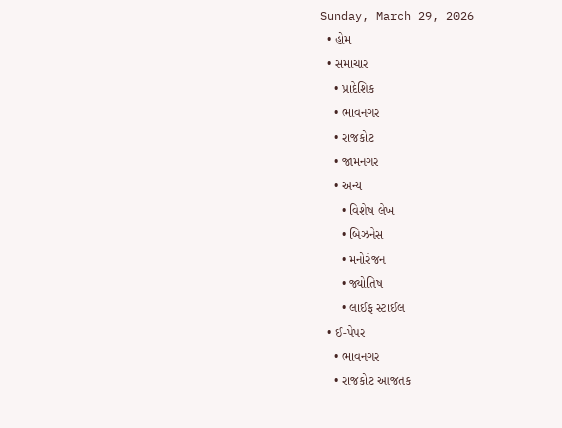Sunday, March 29, 2026
  • હોમ
  • સમાચાર
    • પ્રાદેશિક
    • ભાવનગર
    • રાજકોટ
    • જામનગર
    • અન્ય
      • વિશેષ લેખ
      • બિઝનેસ
      • મનોરંજન
      • જ્યોતિષ
      • લાઈફ સ્ટાઈલ
  • ઈ-પેપર
    • ભાવનગર
    • રાજકોટ આજતક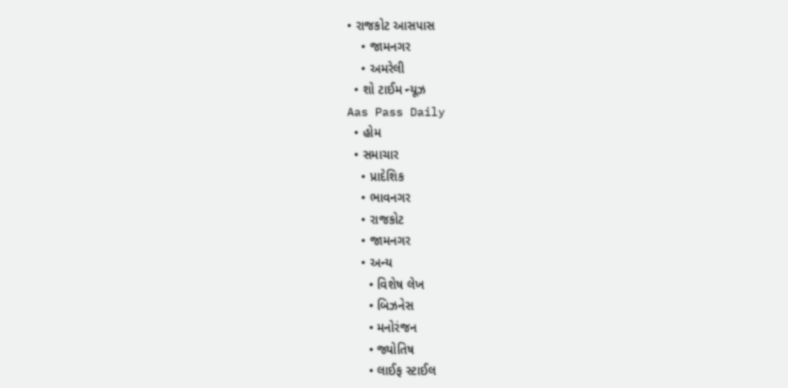• રાજકોટ આસપાસ
    • જામનગર
    • અમરેલી
  • શો ટાઈમ ન્યૂઝ
Aas Pass Daily
  • હોમ
  • સમાચાર
    • પ્રાદેશિક
    • ભાવનગર
    • રાજકોટ
    • જામનગર
    • અન્ય
      • વિશેષ લેખ
      • બિઝનેસ
      • મનોરંજન
      • જ્યોતિષ
      • લાઈફ સ્ટાઈલ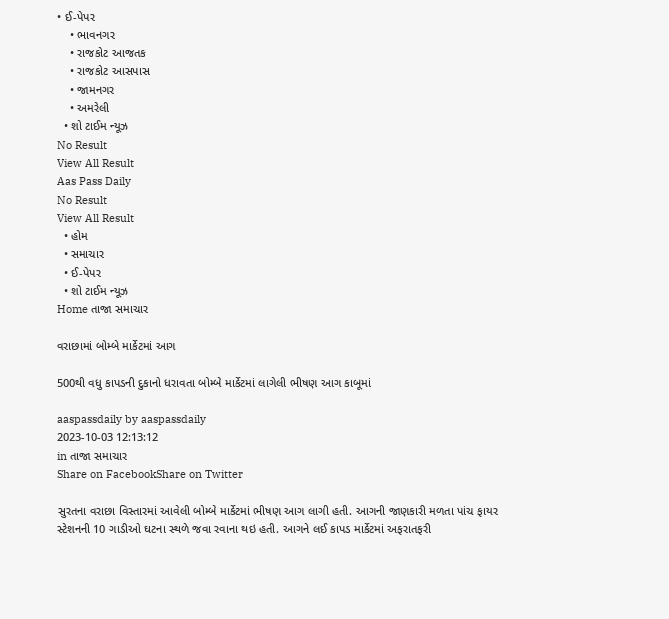• ઈ-પેપર
    • ભાવનગર
    • રાજકોટ આજતક
    • રાજકોટ આસપાસ
    • જામનગર
    • અમરેલી
  • શો ટાઈમ ન્યૂઝ
No Result
View All Result
Aas Pass Daily
No Result
View All Result
  • હોમ
  • સમાચાર
  • ઈ-પેપર
  • શો ટાઈમ ન્યૂઝ
Home તાજા સમાચાર

વરાછામાં બોમ્બે માર્કેટમાં આગ

500થી વધુ કાપડની દુકાનો ધરાવતા બોમ્બે માર્કેટમાં લાગેલી ભીષણ આગ કાબૂમાં

aaspassdaily by aaspassdaily
2023-10-03 12:13:12
in તાજા સમાચાર
Share on FacebookShare on Twitter

સુરતના વરાછા વિસ્તારમાં આવેલી બોમ્બે માર્કેટમાં ભીષણ આગ લાગી હતી. આગની જાણકારી મળતા પાંચ ફાયર સ્ટેશનની 10 ગાડીઓ ઘટના સ્થળે જવા રવાના થઇ હતી. આગને લઈ કાપડ માર્કેટમાં અફરાતફરી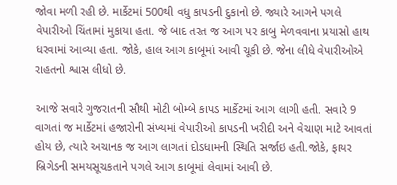જોવા મળી રહી છે. માર્કેટમાં 500થી વધુ કાપડની દુકાનો છે. જ્યારે આગને પગલે વેપારીઓ ચિંતામાં મુકાયા હતા. જે બાદ તરત જ આગ પર કાબુ મેળવવાના પ્રયાસો હાથ ધરવામાં આવ્યા હતા. જોકે, હાલ આગ કાબૂમાં આવી ચૂકી છે. જેના લીધે વેપારીઓએ રાહતનો શ્વાસ લીધો છે.

આજે સવારે ગુજરાતની સૌથી મોટી બોમ્બે કાપડ માર્કેટમાં આગ લાગી હતી. સવારે 9 વાગતાં જ માર્કેટમાં હજારોની સંખ્યમાં વેપારીઓ કાપડની ખરીદી અને વેચાણ માટે આવતાં હોય છે, ત્યારે અચાનક જ આગ લાગતાં દોડધામની સ્થિતિ સર્જાઇ હતી.જોકે, ફાયર બ્રિગેડની સમયસૂચકતાને પગલે આગ કાબૂમાં લેવામાં આવી છે.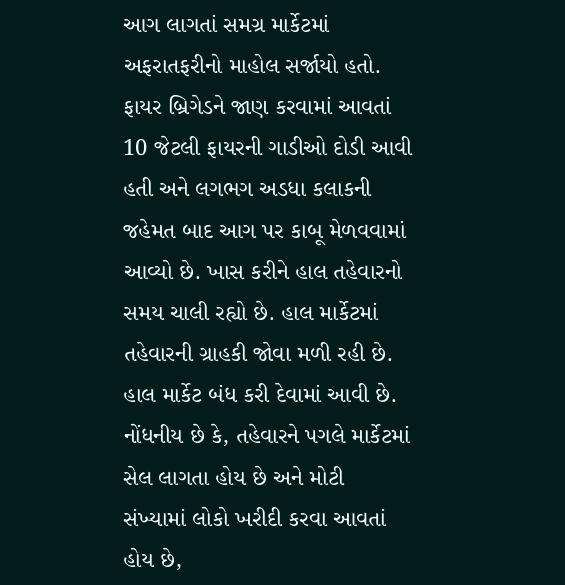આગ લાગતાં સમગ્ર માર્કેટમાં અફરાતફરીનો માહોલ સર્જાયો હતો. ફાયર બ્રિગેડને જાણ કરવામાં આવતાં 10 જેટલી ફાયરની ગાડીઓ દોડી આવી હતી અને લગભગ અડધા કલાકની જહેમત બાદ આગ પર કાબૂ મેળવવામાં આવ્યો છે. ખાસ કરીને હાલ તહેવારનો સમય ચાલી રહ્યો છે. હાલ માર્કેટમાં તહેવારની ગ્રાહકી જોવા મળી રહી છે.
હાલ માર્કેટ બંધ કરી દેવામાં આવી છે. નોંધનીય છે કે, તહેવારને પગલે માર્કેટમાં સેલ લાગતા હોય છે અને મોટી સંખ્યામાં લોકો ખરીદી કરવા આવતાં હોય છે,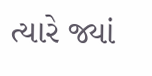ત્યારે જ્યાં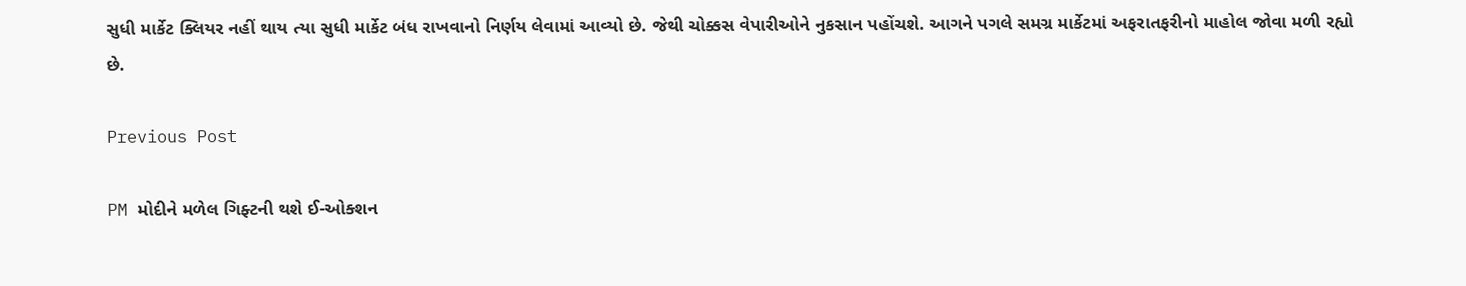સુધી માર્કેટ ક્લિયર નહીં થાય ત્યા સુધી માર્કેટ બંધ રાખવાનો નિર્ણય લેવામાં આવ્યો છે. જેથી ચોક્કસ વેપારીઓને નુકસાન પહોંચશે. આગને પગલે સમગ્ર માર્કેટમાં અફરાતફરીનો માહોલ જોવા મળી રહ્યો છે.

Previous Post

PM મોદીને મળેલ ગિફ્ટની થશે ઈ-ઓક્શન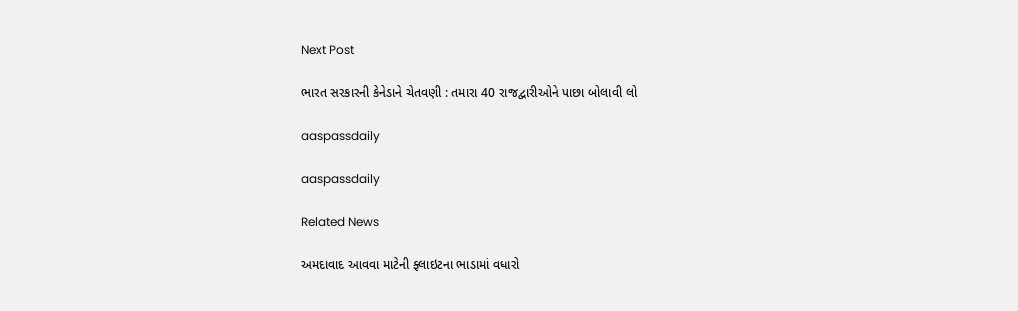Next Post

ભારત સરકારની કેનેડાને ચેતવણી : તમારા 40 રાજદ્વારીઓને પાછા બોલાવી લો

aaspassdaily

aaspassdaily

Related News

અમદાવાદ આવવા માટેની ફ્લાઇટના ભાડામાં વધારો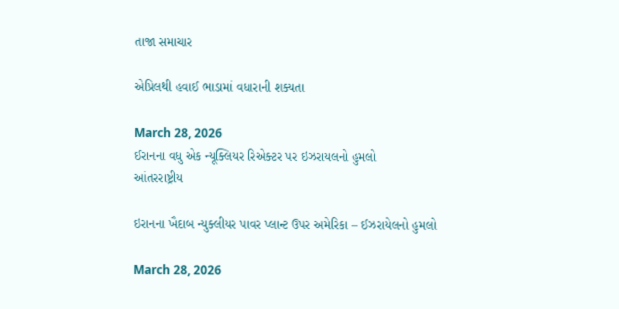તાજા સમાચાર

એપ્રિલથી હવાઈ ભાડામાં વધારાની શક્યતા

March 28, 2026
ઈરાનના વધુ એક ન્યૂક્લિયર રિએક્ટર પર ઇઝરાયલનો હુમલો
આંતરરાષ્ટ્રીય

ઇરાનના ખૈદાબ ન્યુક્લીયર પાવર પ્લાન્ટ ઉપર અમેરિકા – ઈઝરાયેલનો હુમલો

March 28, 2026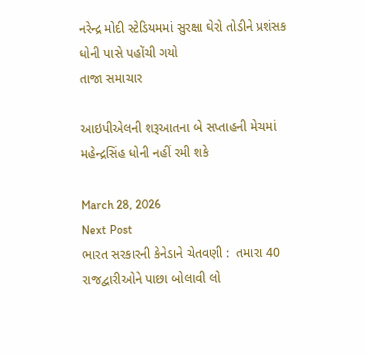નરેન્દ્ર મોદી સ્ટેડિયમમાં સુરક્ષા ઘેરો તોડીને પ્રશંસક ધોની પાસે પહોંચી ગયો
તાજા સમાચાર

આઇપીએલની શરૂઆતના બે સપ્તાહની મેચમાં મહેન્દ્રસિંહ ધોની નહીં રમી શકે

March 28, 2026
Next Post
ભારત સરકારની કેનેડાને ચેતવણી :  તમારા 40 રાજદ્વારીઓને પાછા બોલાવી લો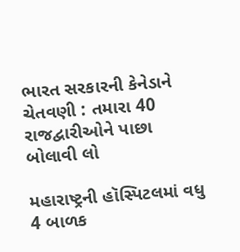ભારત સરકારની કેનેડાને ચેતવણી : તમારા 40 રાજદ્વારીઓને પાછા બોલાવી લો

મહારાષ્ટ્રની હૉસ્પિટલમાં વધુ 4 બાળક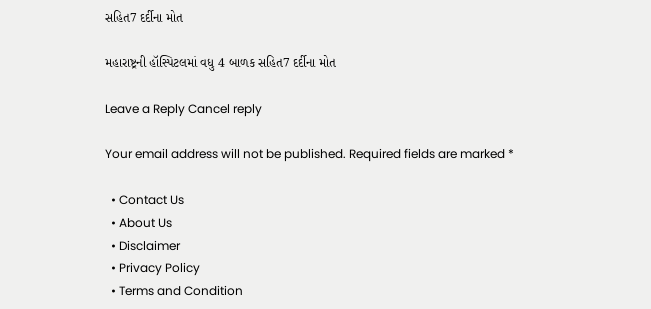સહિત7 દર્દીના મોત

મહારાષ્ટ્રની હૉસ્પિટલમાં વધુ 4 બાળક સહિત7 દર્દીના મોત

Leave a Reply Cancel reply

Your email address will not be published. Required fields are marked *

  • Contact Us
  • About Us
  • Disclaimer
  • Privacy Policy
  • Terms and Condition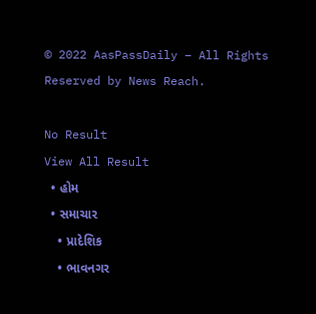© 2022 AasPassDaily – All Rights Reserved by News Reach.

No Result
View All Result
  • હોમ
  • સમાચાર
    • પ્રાદેશિક
    • ભાવનગર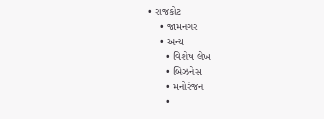• રાજકોટ
    • જામનગર
    • અન્ય
      • વિશેષ લેખ
      • બિઝનેસ
      • મનોરંજન
      •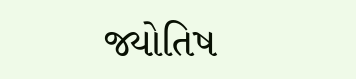જ્યોતિષ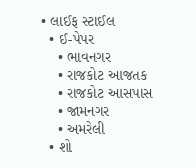• લાઈફ સ્ટાઈલ
  • ઈ-પેપર
    • ભાવનગર
    • રાજકોટ આજતક
    • રાજકોટ આસપાસ
    • જામનગર
    • અમરેલી
  • શો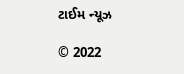ટાઈમ ન્યૂઝ

© 2022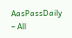AasPassDaily – All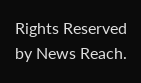Rights Reserved by News Reach.